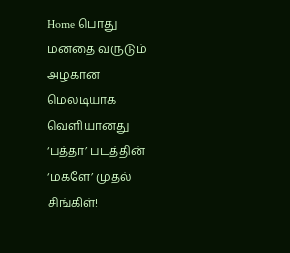Home பொது மனதை வருடும் அழகான மெலடியாக வெளியானது ‘பத்தா’ படத்தின் ‘மகளே’ முதல் சிங்கிள்!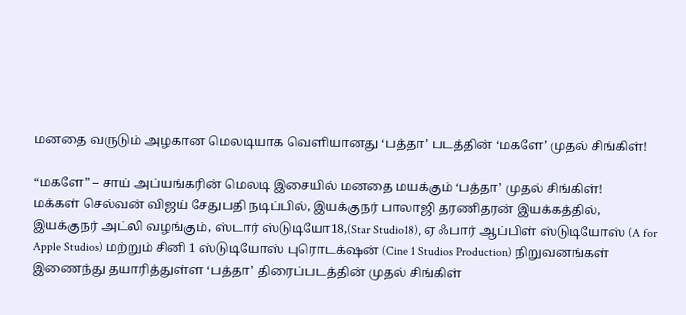மனதை வருடும் அழகான மெலடியாக வெளியானது ‘பத்தா’ படத்தின் ‘மகளே’ முதல் சிங்கிள்!

“மகளே” – சாய் அப்யங்கரின் மெலடி இசையில் மனதை மயக்கும் ‘பத்தா’ முதல் சிங்கிள்!
மக்கள் செல்வன் விஜய் சேதுபதி நடிப்பில், இயக்குநர் பாலாஜி தரணிதரன் இயக்கத்தில், இயக்குநர் அட்லி வழங்கும், ஸ்டார் ஸ்டுடியோ18,(Star Studio18), ஏ ஃபார் ஆப்பிள் ஸ்டுடியோஸ் (A for Apple Studios) மற்றும் சினி 1 ஸ்டுடியோஸ் புரொடக்‌ஷன் (Cine 1 Studios Production) நிறுவனங்கள் இணைந்து தயாரித்துள்ள ‘பத்தா’ திரைப்படத்தின் முதல் சிங்கிள்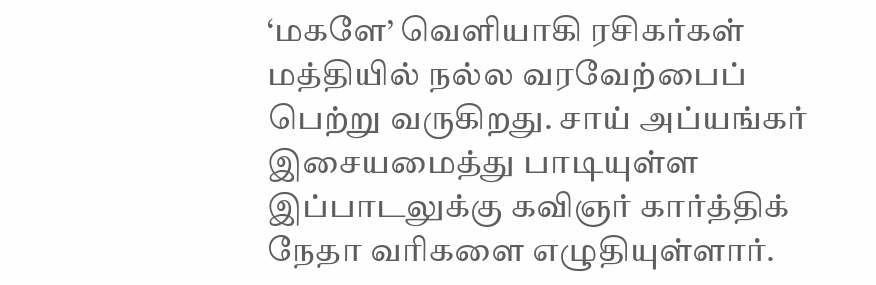‘மகளே’ வெளியாகி ரசிகர்கள் மத்தியில் நல்ல வரவேற்பைப் பெற்று வருகிறது. சாய் அப்யங்கர் இசையமைத்து பாடியுள்ள இப்பாடலுக்கு கவிஞர் கார்த்திக் நேதா வரிகளை எழுதியுள்ளார்.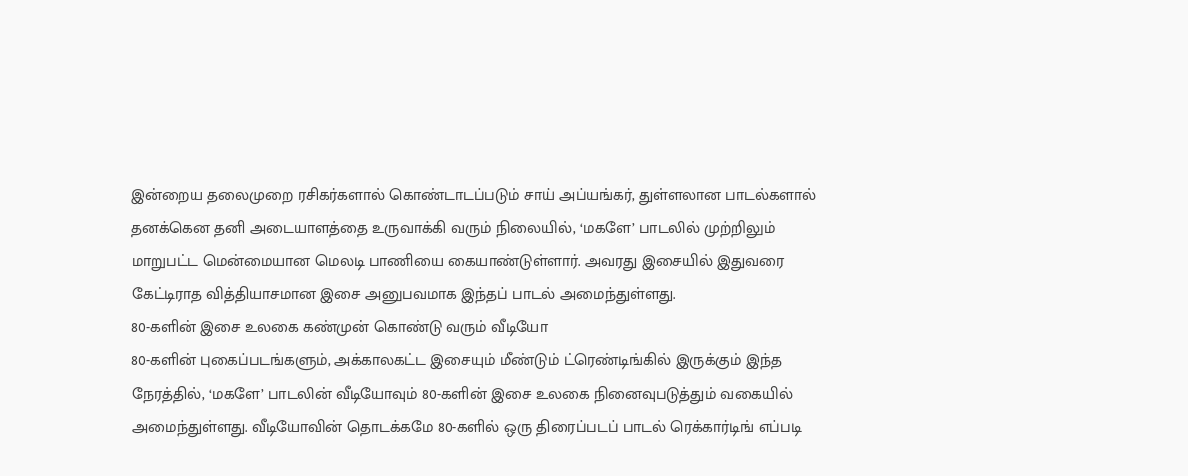இன்றைய தலைமுறை ரசிகர்களால் கொண்டாடப்படும் சாய் அப்யங்கர், துள்ளலான பாடல்களால் தனக்கென தனி அடையாளத்தை உருவாக்கி வரும் நிலையில், ‘மகளே’ பாடலில் முற்றிலும் மாறுபட்ட மென்மையான மெலடி பாணியை கையாண்டுள்ளார். அவரது இசையில் இதுவரை கேட்டிராத வித்தியாசமான இசை அனுபவமாக இந்தப் பாடல் அமைந்துள்ளது.
80-களின் இசை உலகை கண்முன் கொண்டு வரும் வீடியோ
80-களின் புகைப்படங்களும், அக்காலகட்ட இசையும் மீண்டும் ட்ரெண்டிங்கில் இருக்கும் இந்த நேரத்தில், ‘மகளே’ பாடலின் வீடியோவும் 80-களின் இசை உலகை நினைவுபடுத்தும் வகையில் அமைந்துள்ளது. வீடியோவின் தொடக்கமே 80-களில் ஒரு திரைப்படப் பாடல் ரெக்கார்டிங் எப்படி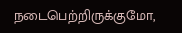நடைபெற்றிருக்குமோ,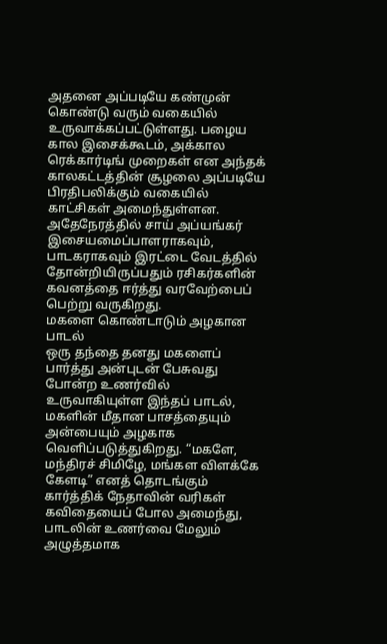அதனை அப்படியே கண்முன் கொண்டு வரும் வகையில் உருவாக்கப்பட்டுள்ளது. பழைய கால இசைக்கூடம், அக்கால ரெக்கார்டிங் முறைகள் என அந்தக் காலகட்டத்தின் சூழலை அப்படியே பிரதிபலிக்கும் வகையில் காட்சிகள் அமைந்துள்ளன. அதேநேரத்தில் சாய் அப்யங்கர் இசையமைப்பாளராகவும், பாடகராகவும் இரட்டை வேடத்தில் தோன்றியிருப்பதும் ரசிகர்களின் கவனத்தை ஈர்த்து வரவேற்பைப் பெற்று வருகிறது.
மகளை கொண்டாடும் அழகான பாடல்
ஒரு தந்தை தனது மகளைப் பார்த்து அன்புடன் பேசுவது போன்ற உணர்வில் உருவாகியுள்ள இந்தப் பாடல், மகளின் மீதான பாசத்தையும் அன்பையும் அழகாக வெளிப்படுத்துகிறது. “மகளே, மந்திரச் சிமிழே, மங்கள விளக்கே கேளடி” எனத் தொடங்கும் கார்த்திக் நேதாவின் வரிகள் கவிதையைப் போல அமைந்து, பாடலின் உணர்வை மேலும் அழுத்தமாக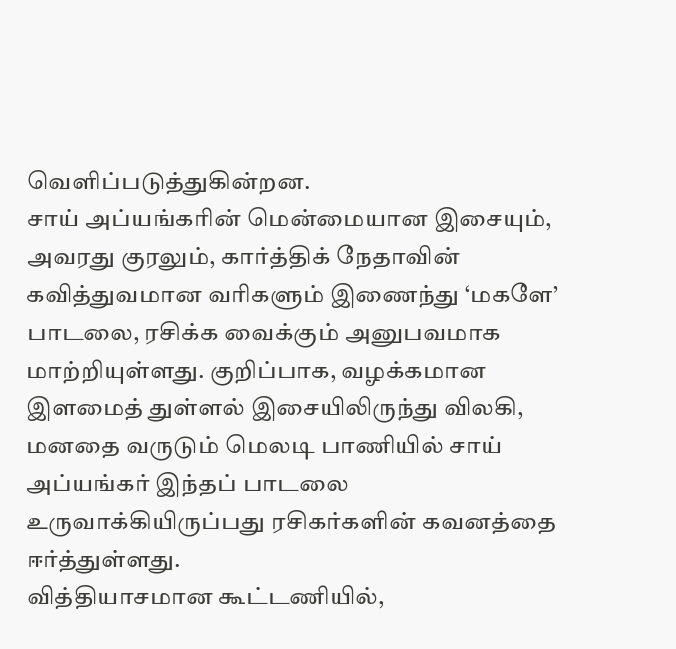வெளிப்படுத்துகின்றன.
சாய் அப்யங்கரின் மென்மையான இசையும், அவரது குரலும், கார்த்திக் நேதாவின் கவித்துவமான வரிகளும் இணைந்து ‘மகளே’ பாடலை, ரசிக்க வைக்கும் அனுபவமாக மாற்றியுள்ளது. குறிப்பாக, வழக்கமான இளமைத் துள்ளல் இசையிலிருந்து விலகி, மனதை வருடும் மெலடி பாணியில் சாய் அப்யங்கர் இந்தப் பாடலை உருவாக்கியிருப்பது ரசிகர்களின் கவனத்தை ஈர்த்துள்ளது.
வித்தியாசமான கூட்டணியில்,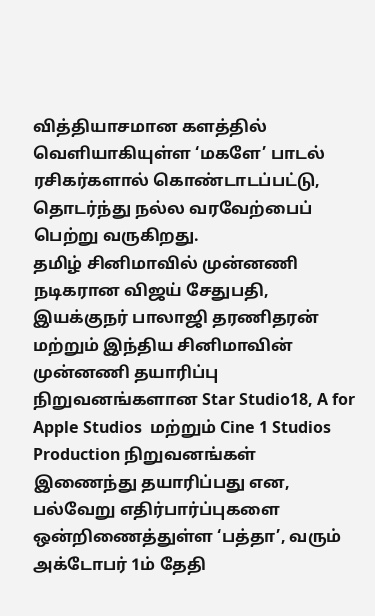வித்தியாசமான களத்தில் வெளியாகியுள்ள ‘மகளே’ பாடல் ரசிகர்களால் கொண்டாடப்பட்டு, தொடர்ந்து நல்ல வரவேற்பைப் பெற்று வருகிறது.
தமிழ் சினிமாவில் முன்னணி நடிகரான விஜய் சேதுபதி, இயக்குநர் பாலாஜி தரணிதரன் மற்றும் இந்திய சினிமாவின் முன்னணி தயாரிப்பு நிறுவனங்களான Star Studio18, A for Apple Studios  மற்றும் Cine 1 Studios Production நிறுவனங்கள் இணைந்து தயாரிப்பது என, பல்வேறு எதிர்பார்ப்புகளை ஒன்றிணைத்துள்ள ‘பத்தா’, வரும் அக்டோபர் 1ம் தேதி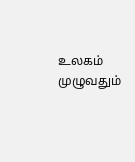உலகம் முழுவதும்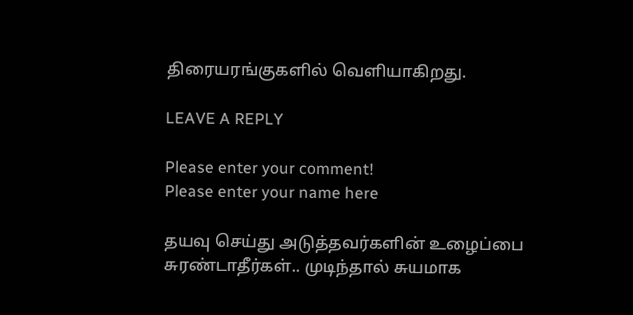திரையரங்குகளில் வெளியாகிறது.

LEAVE A REPLY

Please enter your comment!
Please enter your name here

தயவு செய்து அடுத்தவர்களின் உழைப்பை சுரண்டாதீர்கள்.. முடிந்தால் சுயமாக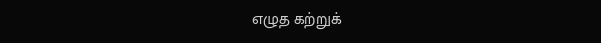எழுத கற்றுக்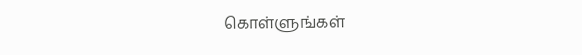கொள்ளுங்கள்